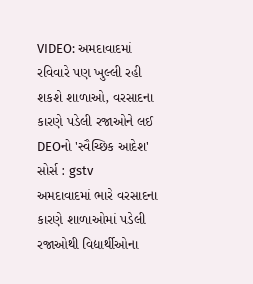VIDEO: અમદાવાદમાં રવિવારે પણ ખુલ્લી રહી શકશે શાળાઓ, વરસાદના કારણે પડેલી રજાઓને લઈ DEOનો 'સ્વૈચ્છિક આદેશ'
સોર્સ : gstv
અમદાવાદમાં ભારે વરસાદના કારણે શાળાઓમાં પડેલી રજાઓથી વિદ્યાર્થીઓના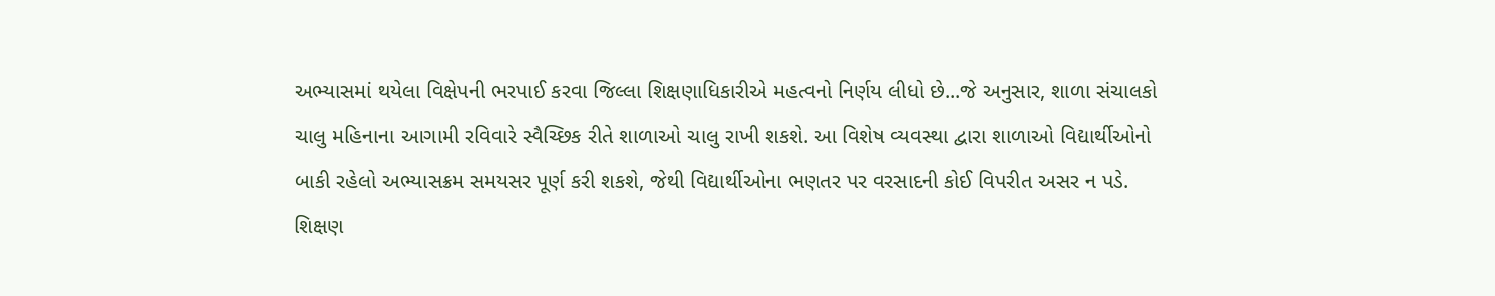અભ્યાસમાં થયેલા વિક્ષેપની ભરપાઈ કરવા જિલ્લા શિક્ષણાધિકારીએ મહત્વનો નિર્ણય લીધો છે...જે અનુસાર, શાળા સંચાલકો ચાલુ મહિનાના આગામી રવિવારે સ્વૈચ્છિક રીતે શાળાઓ ચાલુ રાખી શકશે. આ વિશેષ વ્યવસ્થા દ્વારા શાળાઓ વિદ્યાર્થીઓનો બાકી રહેલો અભ્યાસક્રમ સમયસર પૂર્ણ કરી શકશે, જેથી વિદ્યાર્થીઓના ભણતર પર વરસાદની કોઈ વિપરીત અસર ન પડે. શિક્ષણ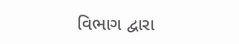વિભાગ દ્વારા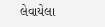લેવાયેલા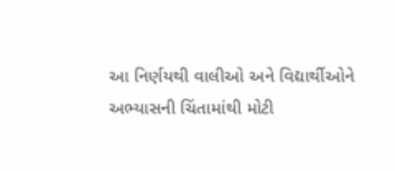આ નિર્ણયથી વાલીઓ અને વિદ્યાર્થીઓને અભ્યાસની ચિંતામાંથી મોટી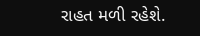રાહત મળી રહેશે.